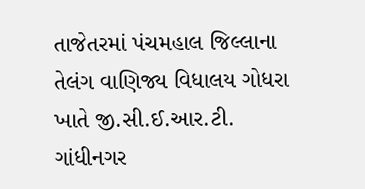તાજેતરમાં પંચમહાલ જિલ્લાના તેલંગ વાણિજ્ય વિધાલય ગોધરા ખાતે જી.સી.ઈ.આર.ટી. ગાંધીનગર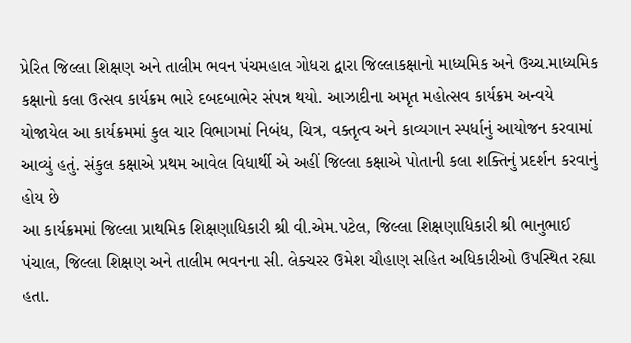પ્રેરિત જિલ્લા શિક્ષણ અને તાલીમ ભવન પંચમહાલ ગોધરા દ્વારા જિલ્લાકક્ષાનો માધ્યમિક અને ઉચ્ચ.માધ્યમિક કક્ષાનો કલા ઉત્સવ કાર્યક્રમ ભારે દબદબાભેર સંપન્ન થયો. આઝાદીના અમૃત મહોત્સવ કાર્યક્રમ અન્વયે યોજાયેલ આ કાર્યક્રમમાં કુલ ચાર વિભાગમાં નિબંધ, ચિત્ર, વક્તૃત્વ અને કાવ્યગાન સ્પર્ધાનું આયોજન કરવામાં આવ્યું હતું. સંકુલ કક્ષાએ પ્રથમ આવેલ વિધાર્થી એ અહીં જિલ્લા કક્ષાએ પોતાની કલા શક્તિનું પ્રદર્શન કરવાનું હોય છે
આ કાર્યક્રમમાં જિલ્લા પ્રાથમિક શિક્ષણાધિકારી શ્રી વી.એમ.પટેલ, જિલ્લા શિક્ષણાધિકારી શ્રી ભાનુભાઈ પંચાલ, જિલ્લા શિક્ષણ અને તાલીમ ભવનના સી. લેક્ચરર ઉમેશ ચૌહાણ સહિત અધિકારીઓ ઉપસ્થિત રહ્યા હતા.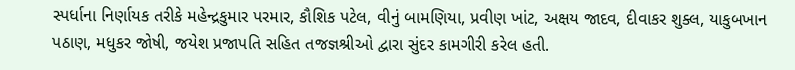સ્પર્ધાના નિર્ણાયક તરીકે મહેન્દ્રકુમાર પરમાર, કૌશિક પટેલ, વીનું બામણિયા, પ્રવીણ ખાંટ, અક્ષય જાદવ, દીવાકર શુક્લ, યાકુબખાન પઠાણ, મધુકર જોષી, જયેશ પ્રજાપતિ સહિત તજજ્ઞશ્રીઓ દ્વારા સુંદર કામગીરી કરેલ હતી.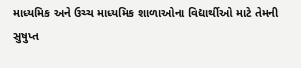માધ્યમિક અને ઉચ્ચ માધ્યમિક શાળાઓના વિદ્યાર્થીઓ માટે તેમની સુષુપ્ત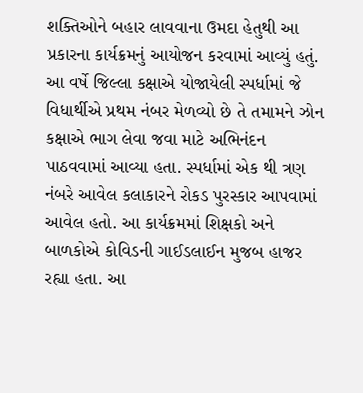શક્તિઓને બહાર લાવવાના ઉમદા હેતુથી આ પ્રકારના કાર્યક્રમનું આયોજન કરવામાં આવ્યું હતું. આ વર્ષે જિલ્લા કક્ષાએ યોજાયેલી સ્પર્ધામાં જે વિધાર્થીએ પ્રથમ નંબર મેળવ્યો છે તે તમામને ઝોન કક્ષાએ ભાગ લેવા જવા માટે અભિનંદન પાઠવવામાં આવ્યા હતા. સ્પર્ધામાં એક થી ત્રણ નંબરે આવેલ કલાકારને રોકડ પુરસ્કાર આપવામાં આવેલ હતો. આ કાર્યક્રમમાં શિક્ષકો અને બાળકોએ કોવિડની ગાઈડલાઈન મુજબ હાજર રહ્યા હતા. આ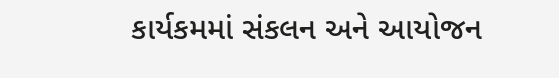કાર્યકમમાં સંકલન અને આયોજન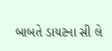બાબતે ડાયટના સી લે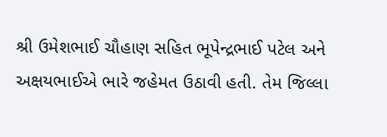શ્રી ઉમેશભાઈ ચૌહાણ સહિત ભૂપેન્દ્રભાઈ પટેલ અને અક્ષયભાઈએ ભારે જહેમત ઉઠાવી હતી. તેમ જિલ્લા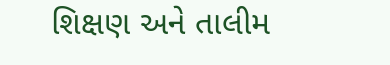શિક્ષણ અને તાલીમ